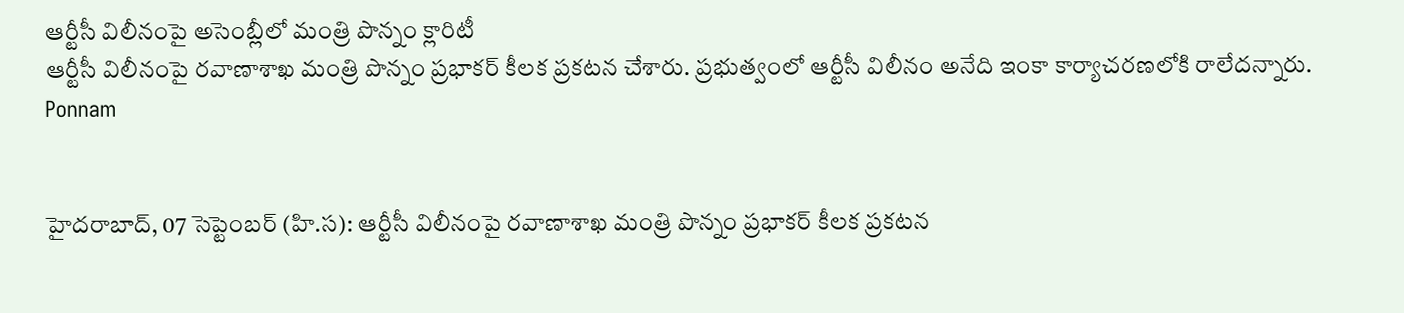ఆర్టీసీ విలీనంపై అసెంబ్లీలో మంత్రి పొన్నం క్లారిటీ
ఆర్టీసీ విలీనంపై రవాణాశాఖ మంత్రి పొన్నం ప్రభాకర్ కీలక ప్రకటన చేశారు. ప్రభుత్వంలో ఆర్టీసీ విలీనం అనేది ఇంకా కార్యాచరణలోకి రాలేదన్నారు.
Ponnam


హైదరాబాద్, 07 సెప్టెంబర్ (హి.స): ఆర్టీసీ విలీనంపై రవాణాశాఖ మంత్రి పొన్నం ప్రభాకర్ కీలక ప్రకటన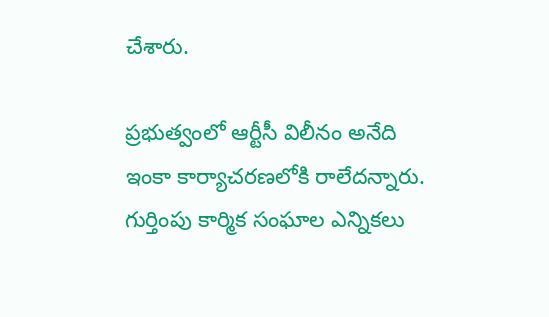చేశారు.

ప్రభుత్వంలో ఆర్టీసీ విలీనం అనేది ఇంకా కార్యాచరణలోకి రాలేదన్నారు. గుర్తింపు కార్మిక సంఘాల ఎన్నికలు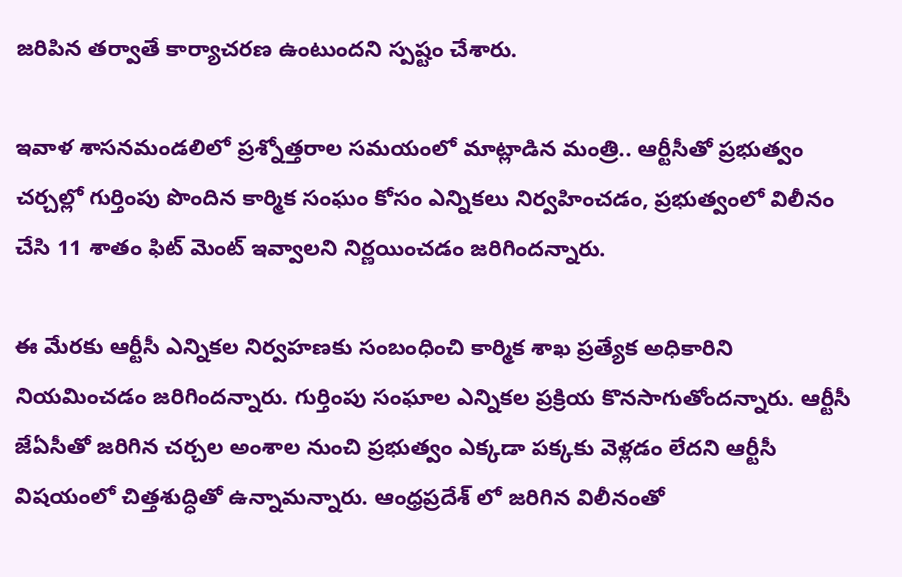జరిపిన తర్వాతే కార్యాచరణ ఉంటుందని స్పష్టం చేశారు.

ఇవాళ శాసనమండలిలో ప్రశ్నోత్తరాల సమయంలో మాట్లాడిన మంత్రి.. ఆర్టీసీతో ప్రభుత్వం చర్చల్లో గుర్తింపు పొందిన కార్మిక సంఘం కోసం ఎన్నికలు నిర్వహించడం, ప్రభుత్వంలో విలీనం చేసి 11 శాతం ఫిట్ మెంట్ ఇవ్వాలని నిర్ణయించడం జరిగిందన్నారు.

ఈ మేరకు ఆర్టీసీ ఎన్నికల నిర్వహణకు సంబంధించి కార్మిక శాఖ ప్రత్యేక అధికారిని నియమించడం జరిగిందన్నారు. గుర్తింపు సంఘాల ఎన్నికల ప్రక్రియ కొనసాగుతోందన్నారు. ఆర్టీసీ జేఏసీతో జరిగిన చర్చల అంశాల నుంచి ప్రభుత్వం ఎక్కడా పక్కకు వెళ్లడం లేదని ఆర్టీసీ విషయంలో చిత్తశుద్ధితో ఉన్నామన్నారు. ఆంధ్రప్రదేశ్ లో జరిగిన విలీనంతో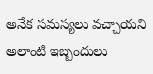అనేక సమస్యలు వచ్చాయని అలాంటి ఇబ్బందులు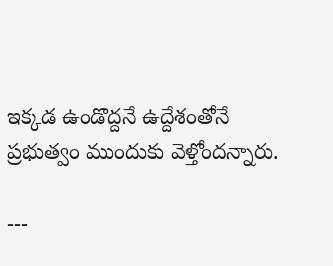ఇక్కడ ఉండొద్దనే ఉద్దేశంతోనే ప్రభుత్వం ముందుకు వెళ్తోందన్నారు.

---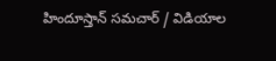హిందూస్తాన్ సమచార్ / విడియాల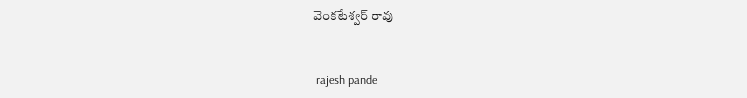వెంకటేశ్వర్ రావు


 rajesh pande